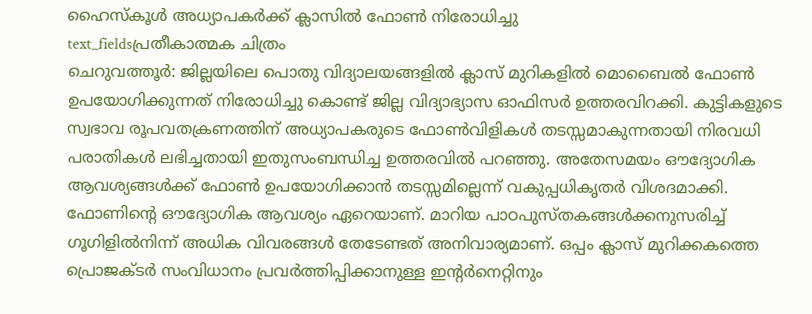ഹൈസ്കൂൾ അധ്യാപകർക്ക് ക്ലാസിൽ ഫോൺ നിരോധിച്ചു
text_fieldsപ്രതീകാത്മക ചിത്രം
ചെറുവത്തൂർ: ജില്ലയിലെ പൊതു വിദ്യാലയങ്ങളിൽ ക്ലാസ് മുറികളിൽ മൊബൈൽ ഫോൺ ഉപയോഗിക്കുന്നത് നിരോധിച്ചു കൊണ്ട് ജില്ല വിദ്യാഭ്യാസ ഓഫിസർ ഉത്തരവിറക്കി. കുട്ടികളുടെ സ്വഭാവ രൂപവതക്രണത്തിന് അധ്യാപകരുടെ ഫോൺവിളികൾ തടസ്സമാകുന്നതായി നിരവധി പരാതികൾ ലഭിച്ചതായി ഇതുസംബന്ധിച്ച ഉത്തരവിൽ പറഞ്ഞു. അതേസമയം ഔദ്യോഗിക ആവശ്യങ്ങൾക്ക് ഫോൺ ഉപയോഗിക്കാൻ തടസ്സമില്ലെന്ന് വകുപ്പധികൃതർ വിശദമാക്കി.
ഫോണിന്റെ ഔദ്യോഗിക ആവശ്യം ഏറെയാണ്. മാറിയ പാഠപുസ്തകങ്ങൾക്കനുസരിച്ച് ഗൂഗിളിൽനിന്ന് അധിക വിവരങ്ങൾ തേടേണ്ടത് അനിവാര്യമാണ്. ഒപ്പം ക്ലാസ് മുറിക്കകത്തെ പ്രൊജക്ടർ സംവിധാനം പ്രവർത്തിപ്പിക്കാനുള്ള ഇന്റർനെറ്റിനും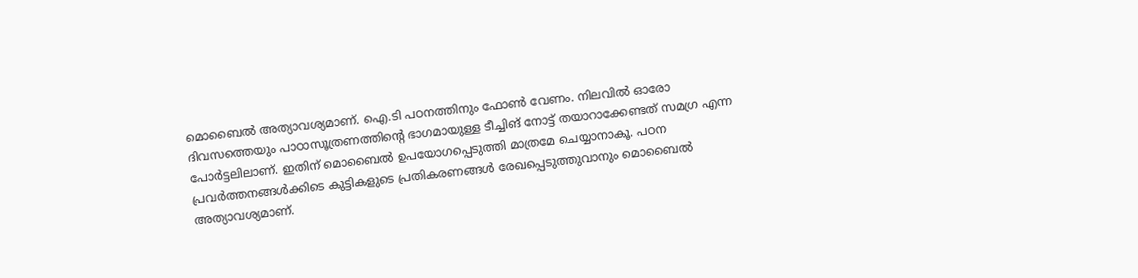മൊബൈൽ അത്യാവശ്യമാണ്. ഐ.ടി പഠനത്തിനും ഫോൺ വേണം. നിലവിൽ ഓരോ ദിവസത്തെയും പാഠാസൂത്രണത്തിന്റെ ഭാഗമായുള്ള ടീച്ചിങ് നോട്ട് തയാറാക്കേണ്ടത് സമഗ്ര എന്ന പോർട്ടലിലാണ്. ഇതിന് മൊബൈൽ ഉപയോഗപ്പെടുത്തി മാത്രമേ ചെയ്യാനാകൂ. പഠന പ്രവർത്തനങ്ങൾക്കിടെ കുട്ടികളുടെ പ്രതികരണങ്ങൾ രേഖപ്പെടുത്തുവാനും മൊബൈൽ അത്യാവശ്യമാണ്.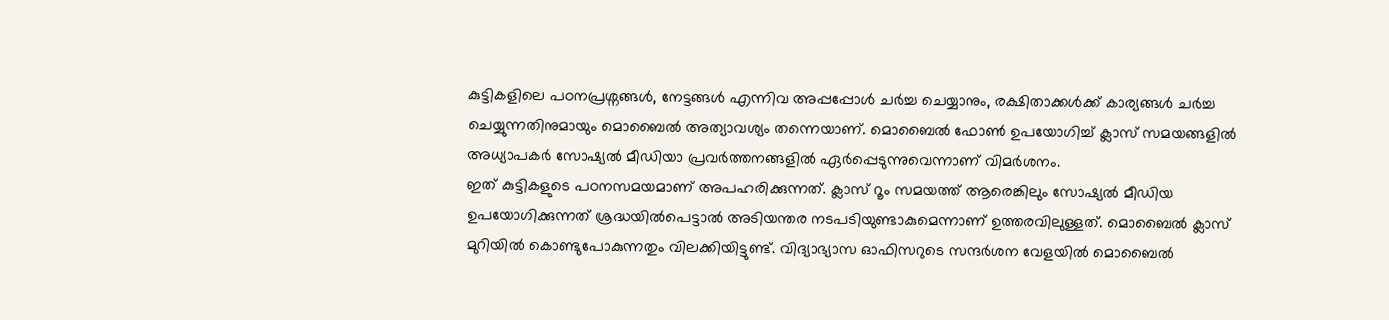കുട്ടികളിലെ പഠനപ്രശ്നങ്ങൾ, നേട്ടങ്ങൾ എന്നിവ അപ്പപ്പോൾ ചർച്ച ചെയ്യാനും, രക്ഷിതാക്കൾക്ക് കാര്യങ്ങൾ ചർച്ച ചെയ്യുന്നതിനുമായും മൊബൈൽ അത്യാവശ്യം തന്നെയാണ്. മൊബൈൽ ഫോൺ ഉപയോഗിച്ച് ക്ലാസ് സമയങ്ങളിൽ അധ്യാപകർ സോഷ്യൽ മീഡിയാ പ്രവർത്തനങ്ങളിൽ ഏർപ്പെടുന്നുവെന്നാണ് വിമർശനം.
ഇത് കുട്ടികളുടെ പഠനസമയമാണ് അപഹരിക്കുന്നത്. ക്ലാസ് റൂം സമയത്ത് ആരെങ്കിലും സോഷ്യൽ മീഡിയ ഉപയോഗിക്കുന്നത് ശ്രദ്ധയിൽപെട്ടാൽ അടിയന്തര നടപടിയുണ്ടാകുമെന്നാണ് ഉത്തരവിലുള്ളത്. മൊബൈൽ ക്ലാസ് മുറിയിൽ കൊണ്ടുപോകുന്നതും വിലക്കിയിട്ടുണ്ട്. വിദ്യാഭ്യാസ ഓഫിസറുടെ സന്ദർശന വേളയിൽ മൊബൈൽ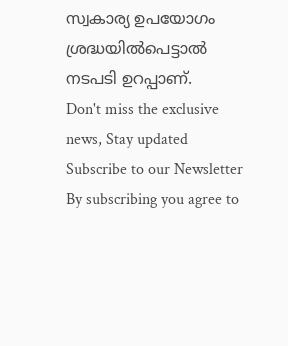സ്വകാര്യ ഉപയോഗം ശ്രദ്ധയിൽപെട്ടാൽ നടപടി ഉറപ്പാണ്.
Don't miss the exclusive news, Stay updated
Subscribe to our Newsletter
By subscribing you agree to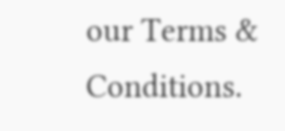our Terms & Conditions.